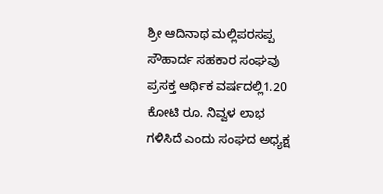ಶ್ರೀ ಆದಿನಾಥ ಮಲ್ಲಿಪರಸಪ್ಪ ಸೌಹಾರ್ದ ಸಹಕಾರ ಸಂಘವು ಪ್ರಸಕ್ತ ಆರ್ಥಿಕ ವರ್ಷದಲ್ಲಿ1.20 ಕೋಟಿ ರೂ. ನಿವ್ವಳ ಲಾಭ ಗಳಿಸಿದೆ ಎಂದು ಸಂಘದ ಅಧ್ಯಕ್ಷ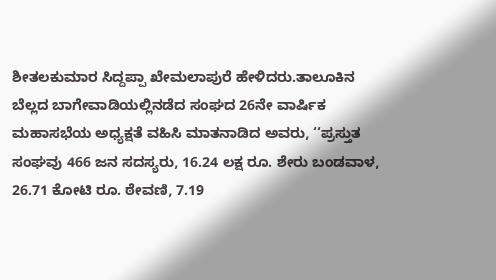ಶೀತಲಕುಮಾರ ಸಿದ್ದಪ್ಪಾ ಖೇಮಲಾಪುರೆ ಹೇಳಿದರು.ತಾಲೂಕಿನ ಬೆಲ್ಲದ ಬಾಗೇವಾಡಿಯಲ್ಲಿನಡೆದ ಸಂಘದ 26ನೇ ವಾರ್ಷಿಕ ಮಹಾಸಭೆಯ ಅಧ್ಯಕ್ಷತೆ ವಹಿಸಿ ಮಾತನಾಡಿದ ಅವರು, ‘‘ಪ್ರಸ್ತುತ ಸಂಘವು 466 ಜನ ಸದಸ್ಯರು, 16.24 ಲಕ್ಷ ರೂ. ಶೇರು ಬಂಡವಾಳ, 26.71 ಕೋಟಿ ರೂ. ಠೇವಣಿ, 7.19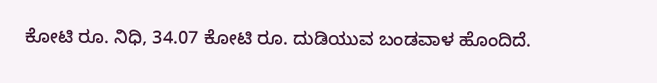ಕೋಟಿ ರೂ. ನಿಧಿ, 34.07 ಕೋಟಿ ರೂ. ದುಡಿಯುವ ಬಂಡವಾಳ ಹೊಂದಿದೆ.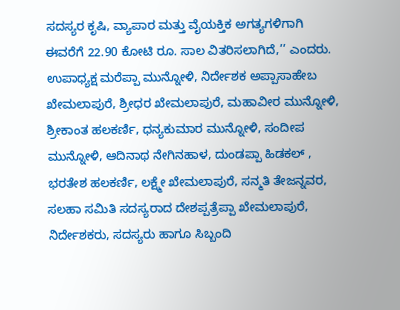ಸದಸ್ಯರ ಕೃಷಿ, ವ್ಯಾಪಾರ ಮತ್ತು ವೈಯಕ್ತಿಕ ಅಗತ್ಯಗಳಿಗಾಗಿ ಈವರೆಗೆ 22.90 ಕೋಟಿ ರೂ. ಸಾಲ ವಿತರಿಸಲಾಗಿದೆ,’’ ಎಂದರು.
ಉಪಾಧ್ಯಕ್ಷ ಮರೆಪ್ಪಾ ಮುನ್ನೋಳಿ, ನಿರ್ದೇಶಕ ಅಪ್ಪಾಸಾಹೇಬ ಖೇಮಲಾಪುರೆ, ಶ್ರೀಧರ ಖೇಮಲಾಪುರೆ, ಮಹಾವೀರ ಮುನ್ನೋಳಿ, ಶ್ರೀಕಾಂತ ಹಲಕರ್ಣಿ, ಧನ್ಯಕುಮಾರ ಮುನ್ನೋಳಿ, ಸಂದೀಪ ಮುನ್ನೋಳಿ, ಆದಿನಾಥ ನೇಗಿನಹಾಳ, ದುಂಡಪ್ಪಾ ಹಿಡಕಲ್ , ಭರತೇಶ ಹಲಕರ್ಣಿ, ಲಕ್ಷ್ಮೇ ಖೇಮಲಾಪುರೆ, ಸನ್ಮತಿ ತೇಜನ್ನವರ, ಸಲಹಾ ಸಮಿತಿ ಸದಸ್ಯರಾದ ದೇಶಪ್ಪತ್ರೆಪ್ಪಾ ಖೇಮಲಾಪುರೆ, ನಿರ್ದೇಶಕರು, ಸದಸ್ಯರು ಹಾಗೂ ಸಿಬ್ಬಂದಿ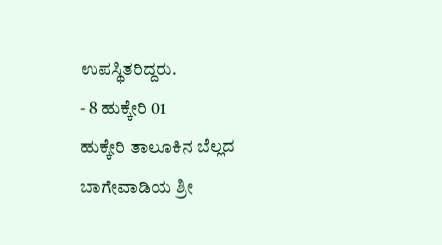ಉಪಸ್ಥಿತರಿದ್ದರು.
- 8 ಹುಕ್ಕೇರಿ 01
ಹುಕ್ಕೇರಿ ತಾಲೂಕಿನ ಬೆಲ್ಲದ ಬಾಗೇವಾಡಿಯ ಶ್ರೀ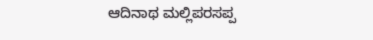ಆದಿನಾಥ ಮಲ್ಲಿಪರಸಪ್ಪ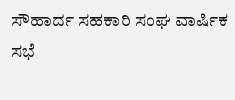ಸೌಹಾರ್ದ ಸಹಕಾರಿ ಸಂಘ ವಾರ್ಷಿಕ ಸಭೆ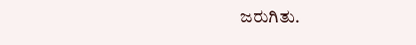ಜರುಗಿತು.